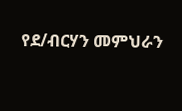የደ/ብርሃን መምህራን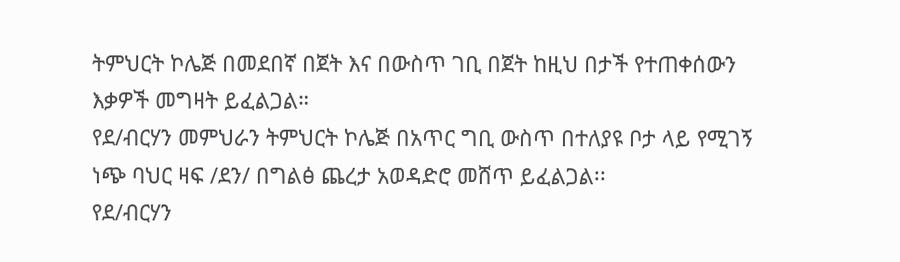ትምህርት ኮሌጅ በመደበኛ በጀት እና በውስጥ ገቢ በጀት ከዚህ በታች የተጠቀሰውን እቃዎች መግዛት ይፈልጋል።
የደ/ብርሃን መምህራን ትምህርት ኮሌጅ በአጥር ግቢ ውስጥ በተለያዩ ቦታ ላይ የሚገኝ ነጭ ባህር ዛፍ /ደን/ በግልፅ ጨረታ አወዳድሮ መሸጥ ይፈልጋል፡፡
የደ/ብርሃን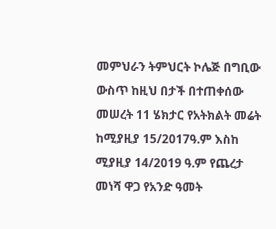መምህራን ትምህርት ኮሌጅ በግቢው ውስጥ ከዚህ በታች በተጠቀሰው መሠረት 11 ሄክታር የአትክልት መሬት ከሚያዚያ 15/2017ዓ.ም እስከ ሚያዚያ 14/2019 ዓ.ም የጨረታ መነሻ ዋጋ የአንድ ዓመት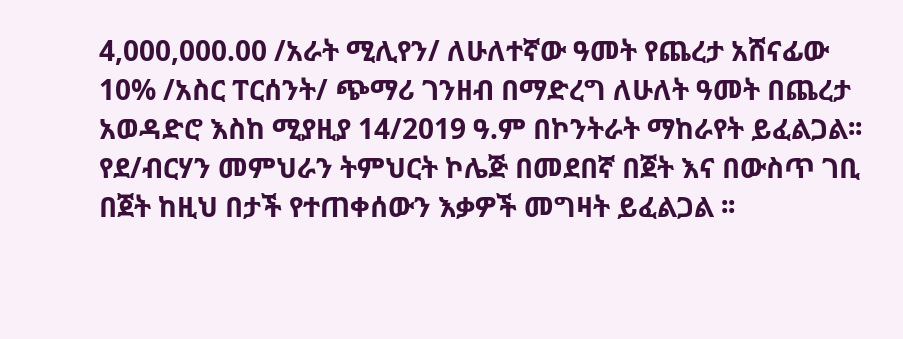4,000,000.00 /አራት ሚሊየን/ ለሁለተኛው ዓመት የጨረታ አሸናፊው 10% /አስር ፐርሰንት/ ጭማሪ ገንዘብ በማድረግ ለሁለት ዓመት በጨረታ አወዳድሮ እስከ ሚያዚያ 14/2019 ዓ.ም በኮንትራት ማከራየት ይፈልጋል፡፡
የደ/ብርሃን መምህራን ትምህርት ኮሌጅ በመደበኛ በጀት እና በውስጥ ገቢ በጀት ከዚህ በታች የተጠቀሰውን እቃዎች መግዛት ይፈልጋል ፡፡